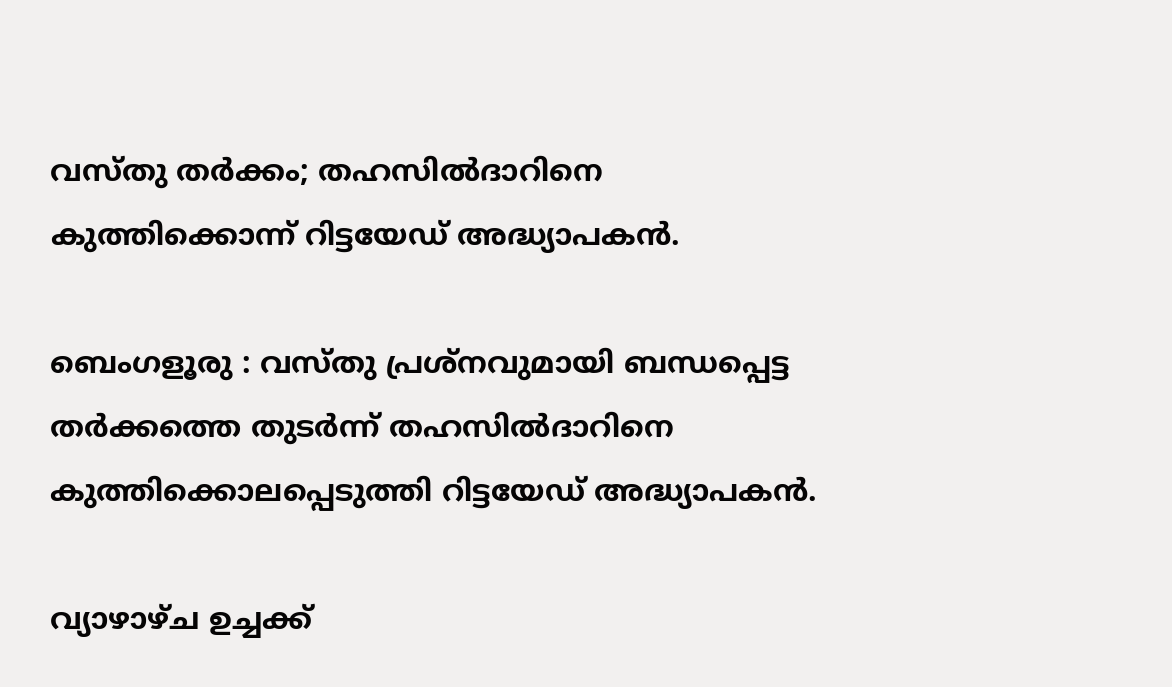വസ്തു തർക്കം; തഹസിൽദാറിനെ കുത്തിക്കൊന്ന് റിട്ടയേഡ് അദ്ധ്യാപകൻ.

ബെംഗളൂരു : വസ്തു പ്രശ്നവുമായി ബന്ധപ്പെട്ട തർക്കത്തെ തുടർന്ന് തഹസിൽദാറിനെ കുത്തിക്കൊലപ്പെടുത്തി റിട്ടയേഡ് അദ്ധ്യാപകൻ.

വ്യാഴാഴ്ച ഉച്ചക്ക്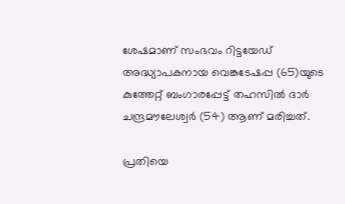ശേഷമാണ് സംഭവം റിട്ടയേഡ് അദ്ധ്യാപകനായ വെങ്കടേഷപ്പ (65)യുടെ കുത്തേറ്റ് ബംഗാരപ്പേട്ട് തഹസിൽ ദാർ ചന്ദ്രമൗലേശ്വർ (54) ആണ് മരിച്ചത്.

പ്രതിയെ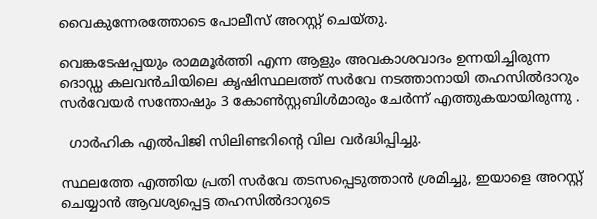വൈകുന്നേരത്തോടെ പോലീസ് അറസ്റ്റ് ചെയ്തു.

വെങ്കടേഷപ്പയും രാമമൂർത്തി എന്ന ആളും അവകാശവാദം ഉന്നയിച്ചിരുന്ന ദൊഡ്ഡ കലവൻചിയിലെ കൃഷിസ്ഥലത്ത് സർവേ നടത്താനായി തഹസിൽദാറും സർവേയർ സന്തോഷും 3 കോൺസ്റ്റബിൾമാരും ചേർന്ന് എത്തുകയായിരുന്നു .

  ഗാർഹിക എൽപിജി സിലിണ്ടറിന്റെ വില വർദ്ധിപ്പിച്ചു.

സ്ഥലത്തേ എത്തിയ പ്രതി സർവേ തടസപ്പെടുത്താൻ ശ്രമിച്ചു, ഇയാളെ അറസ്റ്റ് ചെയ്യാൻ ആവശ്യപ്പെട്ട തഹസിൽദാറുടെ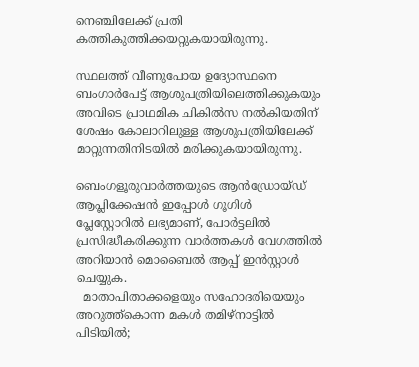നെഞ്ചിലേക്ക് പ്രതി കത്തികുത്തിക്കയറ്റുകയായിരുന്നു.

സ്ഥലത്ത് വീണുപോയ ഉദ്യോസ്ഥനെ ബംഗാർപേട്ട് ആശുപത്രിയിലെത്തിക്കുകയും അവിടെ പ്രാഥമിക ചികിൽസ നൽകിയതിന് ശേഷം കോലാറിലുള്ള ആശുപത്രിയിലേക്ക് മാറ്റുന്നതിനിടയിൽ മരിക്കുകയായിരുന്നു.

ബെംഗളൂരുവാർത്തയുടെ ആൻഡ്രോയ്ഡ് ആപ്ലിക്കേഷൻ ഇപ്പോൾ ഗൂഗിൾ പ്ലേസ്റ്റോറിൽ ലഭ്യമാണ്, പോർട്ടലിൽ പ്രസിദ്ധീകരിക്കുന്ന വാർത്തകൾ വേഗത്തിൽ അറിയാൻ മൊബൈൽ ആപ്പ് ഇൻസ്റ്റാൾ ചെയ്യുക.
  മാതാപിതാക്കളെയും സഹോദരിയെയും അറുത്ത്കൊന്ന മകൾ തമിഴ്നാട്ടിൽ പിടിയിൽ;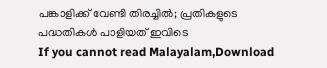പങ്കാളിക്ക് വേണ്ടി തിരച്ചിൽ; പ്രതികളുടെ പദ്ധതികൾ പാളിയത് ഇവിടെ
If you cannot read Malayalam,Download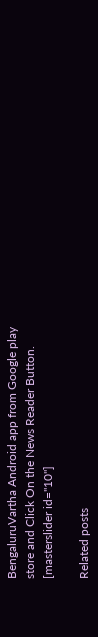BengaluruVartha Android app from Google play store and Click On the News Reader Button. [masterslider id="10"]

Related posts